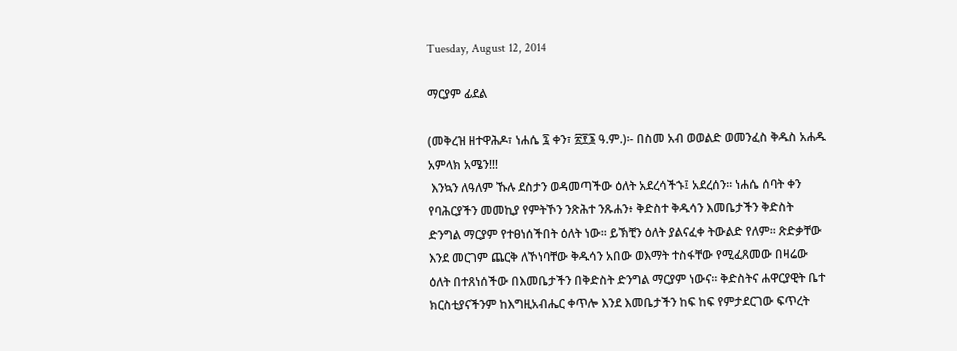Tuesday, August 12, 2014

ማርያም ፊደል

(መቅረዝ ዘተዋሕዶ፣ ነሐሴ ፯ ቀን፣ ፳፻፮ ዓ.ም.)፡- በስመ አብ ወወልድ ወመንፈስ ቅዱስ አሐዱ አምላክ አሜን!!!
 እንኳን ለዓለም ኹሉ ደስታን ወዳመጣችው ዕለት አደረሳችኁ፤ አደረሰን፡፡ ነሐሴ ሰባት ቀን የባሕርያችን መመኪያ የምትኾን ንጽሕተ ንጹሐን፥ ቅድስተ ቅዱሳን እመቤታችን ቅድስት ድንግል ማርያም የተፀነሰችበት ዕለት ነው፡፡ ይኽቺን ዕለት ያልናፈቀ ትውልድ የለም፡፡ ጽድቃቸው እንደ መርገም ጨርቅ ለኾነባቸው ቅዱሳን አበው ወእማት ተስፋቸው የሚፈጸመው በዛሬው ዕለት በተጸነሰችው በእመቤታችን በቅድስት ድንግል ማርያም ነውና፡፡ ቅድስትና ሐዋርያዊት ቤተ ክርስቲያናችንም ከእግዚአብሔር ቀጥሎ እንደ እመቤታችን ከፍ ከፍ የምታደርገው ፍጥረት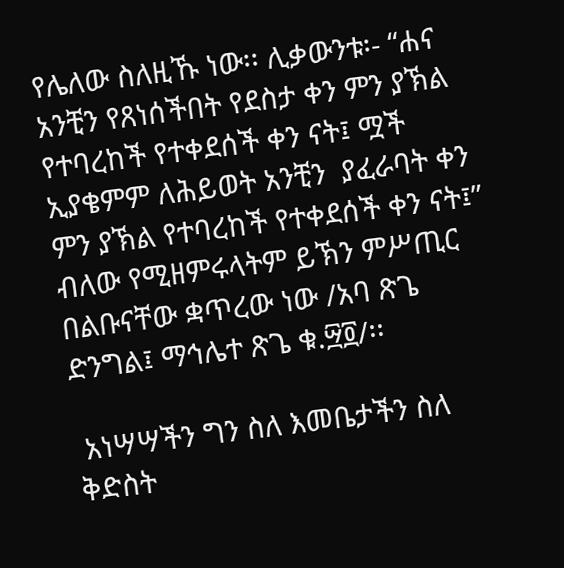የሌለው ስለዚኹ ነው፡፡ ሊቃውንቱ፡- “ሐና አንቺን የጸነሰችበት የደስታ ቀን ምን ያኽል የተባረከች የተቀደሰች ቀን ናት፤ ሟች ኢያቄምም ለሕይወት አንቺን  ያፈራባት ቀን ምን ያኽል የተባረከች የተቀደሰች ቀን ናት፤” ብለው የሚዘምሩላትም ይኽን ምሥጢር በልቡናቸው ቋጥረው ነው /አባ ጽጌ ድንግል፤ ማኅሌተ ጽጌ ቁ.፵፬/፡፡

 አነሣሣችን ግን ስለ እመቤታችን ስለ ቅድስት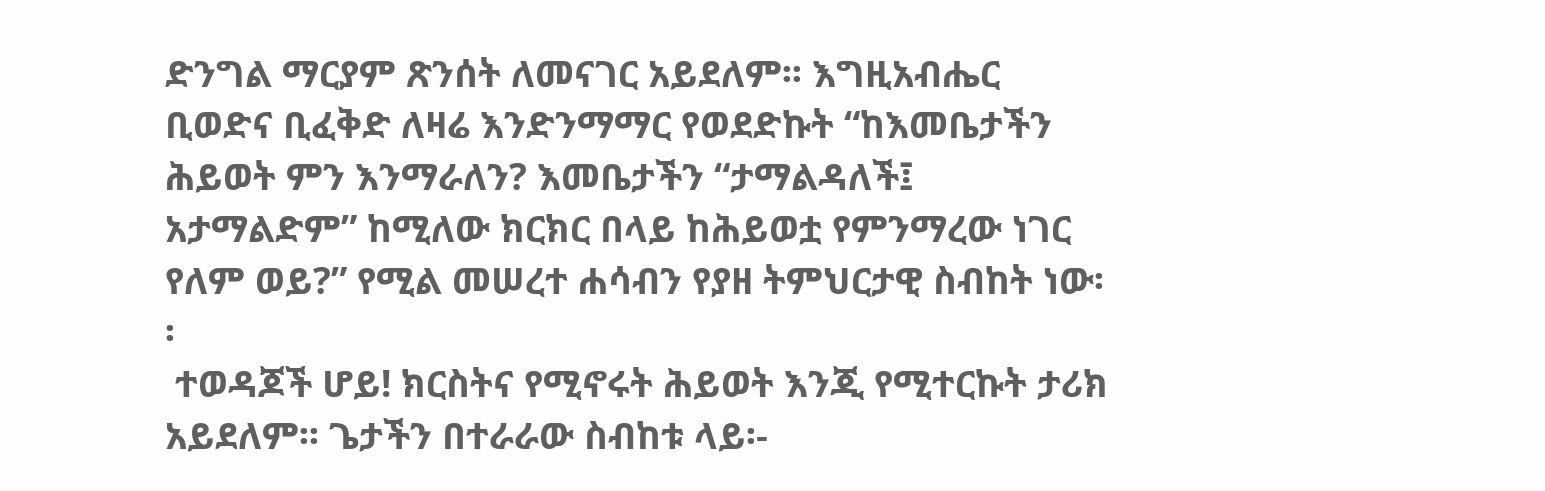ድንግል ማርያም ጽንሰት ለመናገር አይደለም፡፡ እግዚአብሔር ቢወድና ቢፈቅድ ለዛሬ እንድንማማር የወደድኩት “ከእመቤታችን ሕይወት ምን እንማራለን? እመቤታችን “ታማልዳለች፤ አታማልድም” ከሚለው ክርክር በላይ ከሕይወቷ የምንማረው ነገር የለም ወይ?” የሚል መሠረተ ሐሳብን የያዘ ትምህርታዊ ስብከት ነው፡፡
 ተወዳጆች ሆይ! ክርስትና የሚኖሩት ሕይወት እንጂ የሚተርኩት ታሪክ አይደለም፡፡ ጌታችን በተራራው ስብከቱ ላይ፡-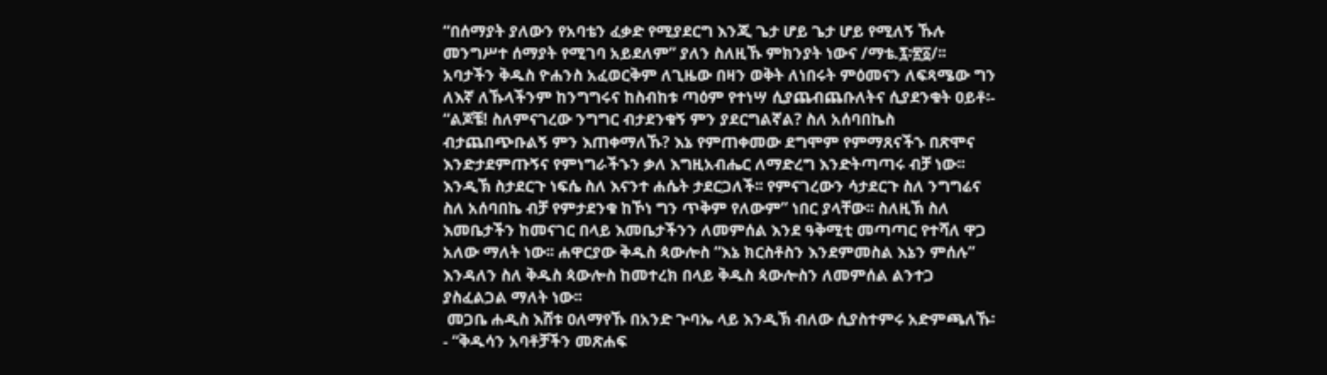“በሰማያት ያለውን የአባቴን ፈቃድ የሚያደርግ እንጂ ጌታ ሆይ ጌታ ሆይ የሚለኝ ኹሉ መንግሥተ ሰማያት የሚገባ አይደለም” ያለን ስለዚኹ ምክንያት ነውና /ማቴ.፯፡፳፩/፡፡ አባታችን ቅዱስ ዮሐንስ አፈወርቅም ለጊዜው በዛን ወቅት ለነበሩት ምዕመናን ለፍጻሜው ግን ለእኛ ለኹላችንም ከንግግሩና ከስብከቱ ጣዕም የተነሣ ሲያጨብጨቡለትና ሲያደንቁት ዐይቶ፡- “ልጆቼ! ስለምናገረው ንግግር ብታደንቁኝ ምን ያደርግልኛል? ስለ አሰባበኬስ ብታጨበጭቡልኝ ምን እጠቀማለኹ? እኔ የምጠቀመው ደግሞም የምማጸናችኁ በጽሞና እንድታደምጡኝና የምነግራችኁን ቃለ እግዚአብሔር ለማድረግ እንድትጣጣሩ ብቻ ነው፡፡ እንዲኽ ስታደርጉ ነፍሴ ስለ እናንተ ሐሴት ታደርጋለች፡፡ የምናገረውን ሳታደርጉ ስለ ንግግሬና ስለ አሰባበኬ ብቻ የምታደንቁ ከኾነ ግን ጥቅም የለውም” ነበር ያላቸው፡፡ ስለዚኽ ስለ እመቤታችን ከመናገር በላይ እመቤታችንን ለመምሰል እንደ ዓቅሚቲ መጣጣር የተሻለ ዋጋ አለው ማለት ነው፡፡ ሐዋርያው ቅዱስ ጳውሎስ “እኔ ክርስቶስን እንደምመስል እኔን ምሰሉ” እንዳለን ስለ ቅዱስ ጳውሎስ ከመተረክ በላይ ቅዱስ ጳውሎስን ለመምሰል ልንተጋ ያስፈልጋል ማለት ነው፡፡
 መጋቤ ሐዲስ እሸቱ ዐለማየኹ በአንድ ጕባኤ ላይ እንዲኽ ብለው ሲያስተምሩ አድምጫለኹ፡- “ቅዱሳን አባቶቻችን መጽሐፍ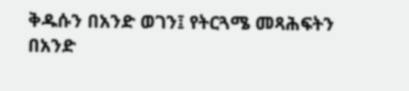ቅዱሱን በአንድ ወገን፤ የትርጓሜ መጻሕፍትን በአንድ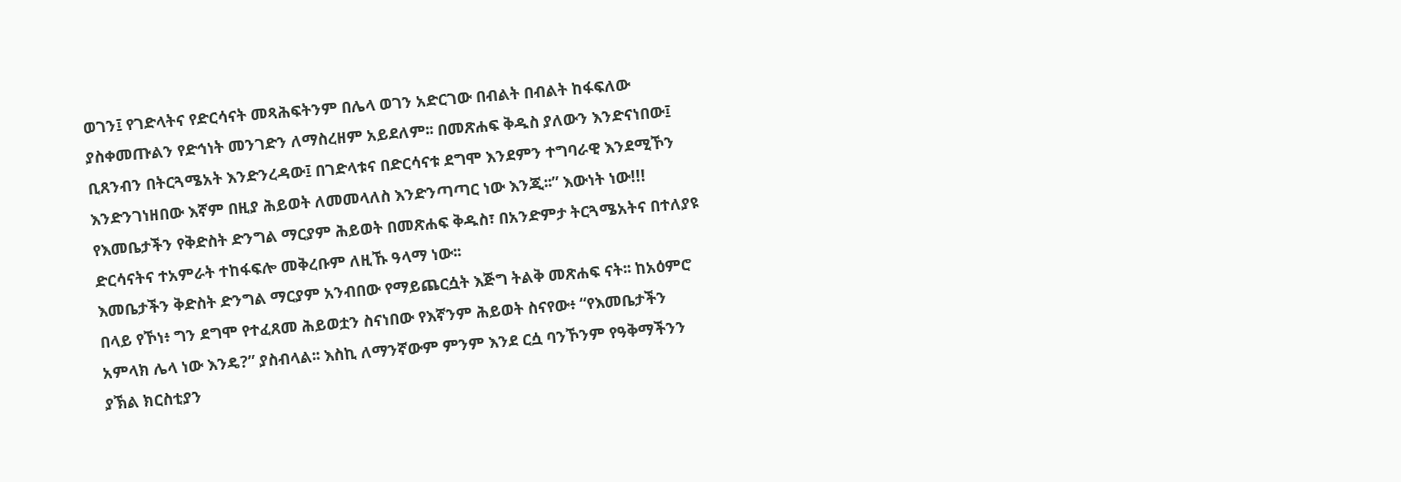ወገን፤ የገድላትና የድርሳናት መጻሕፍትንም በሌላ ወገን አድርገው በብልት በብልት ከፋፍለው ያስቀመጡልን የድኅነት መንገድን ለማስረዘም አይደለም፡፡ በመጽሐፍ ቅዱስ ያለውን እንድናነበው፤ ቢጸንብን በትርጓሜአት እንድንረዳው፤ በገድላቱና በድርሳናቱ ደግሞ እንደምን ተግባራዊ እንደሚኾን እንድንገነዘበው እኛም በዚያ ሕይወት ለመመላለስ እንድንጣጣር ነው እንጂ፡፡” እውነት ነው!!! የእመቤታችን የቅድስት ድንግል ማርያም ሕይወት በመጽሐፍ ቅዱስ፣ በአንድምታ ትርጓሜአትና በተለያዩ ድርሳናትና ተአምራት ተከፋፍሎ መቅረቡም ለዚኹ ዓላማ ነው፡፡
እመቤታችን ቅድስት ድንግል ማርያም አንብበው የማይጨርሷት እጅግ ትልቅ መጽሐፍ ናት፡፡ ከአዕምሮ በላይ የኾነ፥ ግን ደግሞ የተፈጸመ ሕይወቷን ስናነበው የእኛንም ሕይወት ስናየው፥ “የእመቤታችን አምላክ ሌላ ነው እንዴ?” ያስብላል፡፡ እስኪ ለማንኛውም ምንም እንደ ርሷ ባንኾንም የዓቅማችንን ያኽል ክርስቲያን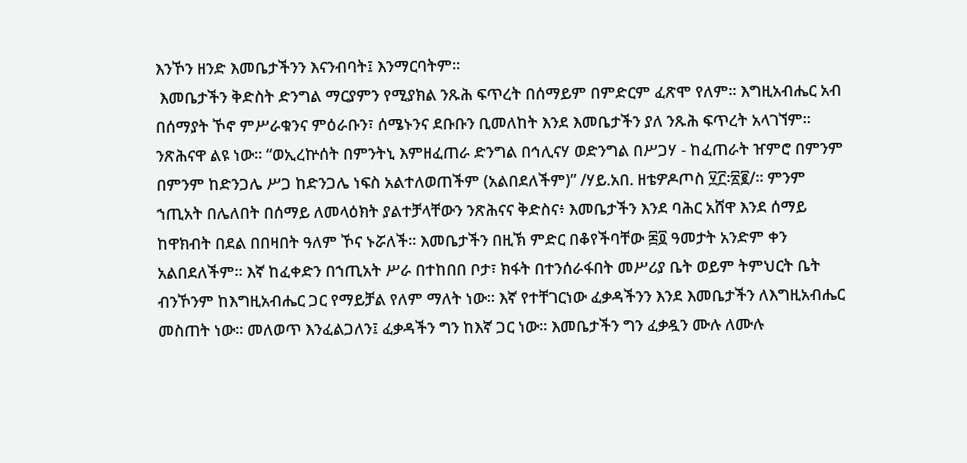እንኾን ዘንድ እመቤታችንን እናንብባት፤ እንማርባትም፡፡
 እመቤታችን ቅድስት ድንግል ማርያምን የሚያክል ንጹሕ ፍጥረት በሰማይም በምድርም ፈጽሞ የለም፡፡ እግዚአብሔር አብ በሰማያት ኾኖ ምሥራቁንና ምዕራቡን፣ ሰሜኑንና ደቡቡን ቢመለከት እንደ እመቤታችን ያለ ንጹሕ ፍጥረት አላገኘም፡፡ ንጽሕናዋ ልዩ ነው፡፡ “ወኢረኵሰት በምንትኒ እምዘፈጠራ ድንግል በኅሊናሃ ወድንግል በሥጋሃ - ከፈጠራት ዠምሮ በምንም በምንም ከድንጋሌ ሥጋ ከድንጋሌ ነፍስ አልተለወጠችም (አልበደለችም)” /ሃይ.አበ. ዘቴዎዶጦስ ፶፫፡፳፪/፡፡ ምንም ኀጢአት በሌለበት በሰማይ ለመላዕክት ያልተቻላቸውን ንጽሕናና ቅድስና፥ እመቤታችን እንደ ባሕር አሸዋ እንደ ሰማይ ከዋክብት በደል በበዛበት ዓለም ኾና ኑሯለች፡፡ እመቤታችን በዚኽ ምድር በቆየችባቸው ፷፬ ዓመታት አንድም ቀን አልበደለችም፡፡ እኛ ከፈቀድን በኀጢአት ሥራ በተከበበ ቦታ፣ ክፋት በተንሰራፋበት መሥሪያ ቤት ወይም ትምህርት ቤት ብንኾንም ከእግዚአብሔር ጋር የማይቻል የለም ማለት ነው፡፡ እኛ የተቸገርነው ፈቃዳችንን እንደ እመቤታችን ለእግዚአብሔር መስጠት ነው፡፡ መለወጥ እንፈልጋለን፤ ፈቃዳችን ግን ከእኛ ጋር ነው፡፡ እመቤታችን ግን ፈቃዷን ሙሉ ለሙሉ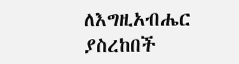ለእግዚአብሔር ያስረከበች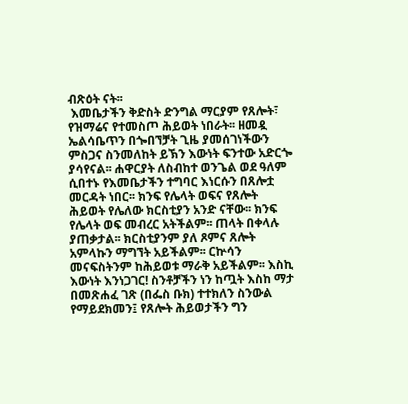ብጽዕት ናት፡፡
 እመቤታችን ቅድስት ድንግል ማርያም የጸሎት፣ የዝማሬና የተመስጦ ሕይወት ነበራት፡፡ ዘመዷ ኤልሳቤጥን በጐበኘቻት ጊዜ ያመሰገነችውን ምስጋና ስንመለከት ይኽን እውነት ፍንተው አድርጐ ያሳየናል፡፡ ሐዋርያት ለስብከተ ወንጌል ወደ ዓለም ሲበተኑ የእመቤታችን ተግባር እነርሱን በጸሎቷ መርዳት ነበር፡፡ ክንፍ የሌላት ወፍና የጸሎት ሕይወት የሌለው ክርስቲያን አንድ ናቸው፡፡ ክንፍ የሌላት ወፍ መብረር አትችልም፡፡ ጠላት በቀላሉ ያጠቃታል፡፡ ክርስቲያንም ያለ ጾምና ጸሎት አምላኩን ማግኘት አይችልም፡፡ ርኵሳን መናፍስትንም ከሕይወቱ ማራቅ አይችልም፡፡ እስኪ እውነት እንነጋገር! ስንቶቻችን ነን ከጧት እስከ ማታ በመጽሐፈ ገጽ (በፌስ ቡክ) ተተክለን ስንውል የማይደክመን፤ የጸሎት ሕይወታችን ግን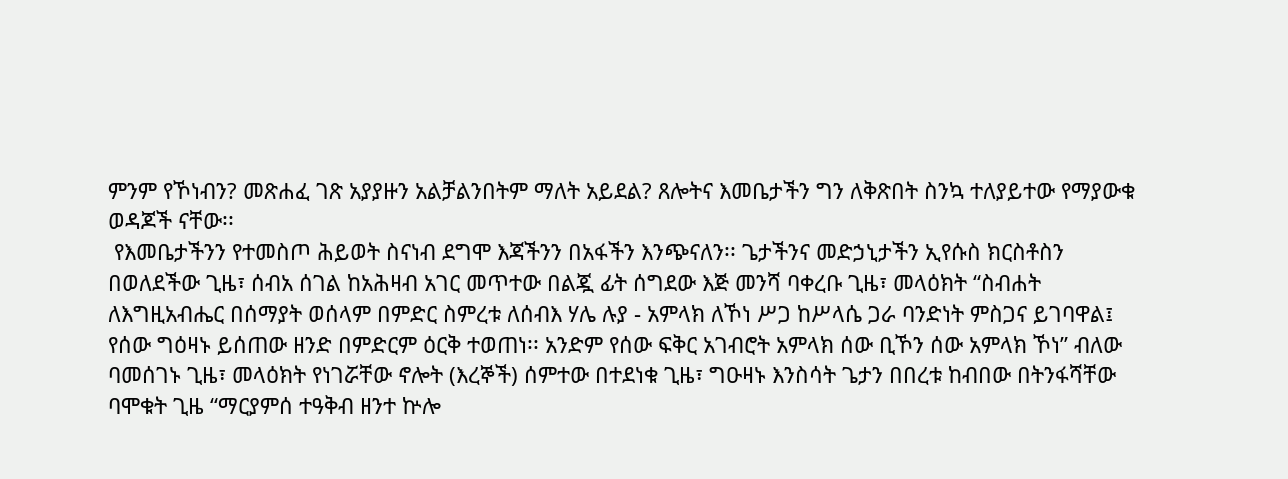ምንም የኾነብን? መጽሐፈ ገጽ አያያዙን አልቻልንበትም ማለት አይደል? ጸሎትና እመቤታችን ግን ለቅጽበት ስንኳ ተለያይተው የማያውቁ ወዳጆች ናቸው፡፡
 የእመቤታችንን የተመስጦ ሕይወት ስናነብ ደግሞ እጃችንን በአፋችን እንጭናለን፡፡ ጌታችንና መድኃኒታችን ኢየሱስ ክርስቶስን በወለደችው ጊዜ፣ ሰብአ ሰገል ከአሕዛብ አገር መጥተው በልጇ ፊት ሰግደው እጅ መንሻ ባቀረቡ ጊዜ፣ መላዕክት “ስብሐት ለእግዚአብሔር በሰማያት ወሰላም በምድር ስምረቱ ለሰብእ ሃሌ ሉያ - አምላክ ለኾነ ሥጋ ከሥላሴ ጋራ ባንድነት ምስጋና ይገባዋል፤ የሰው ግዕዛኑ ይሰጠው ዘንድ በምድርም ዕርቅ ተወጠነ፡፡ አንድም የሰው ፍቅር አገብሮት አምላክ ሰው ቢኾን ሰው አምላክ ኾነ” ብለው ባመሰገኑ ጊዜ፣ መላዕክት የነገሯቸው ኖሎት (እረኞች) ሰምተው በተደነቁ ጊዜ፣ ግዑዛኑ እንስሳት ጌታን በበረቱ ከብበው በትንፋሻቸው ባሞቁት ጊዜ “ማርያምሰ ተዓቅብ ዘንተ ኵሎ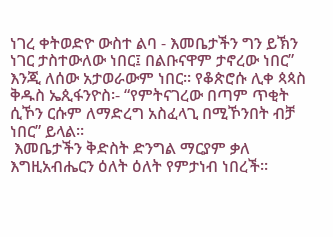ነገረ ቀትወድዮ ውስተ ልባ - እመቤታችን ግን ይኽን ነገር ታስተውለው ነበር፤ በልቡናዋም ታኖረው ነበር” እንጂ ለሰው አታወራውም ነበር፡፡ የቆጵሮሱ ሊቀ ጳጳስ ቅዱስ ኤጲፋንዮስ፡- “የምትናገረው በጣም ጥቂት ሲኾን ርሱም ለማድረግ አስፈላጊ በሚኾንበት ብቻ ነበር” ይላል፡፡
 እመቤታችን ቅድስት ድንግል ማርያም ቃለ እግዚአብሔርን ዕለት ዕለት የምታነብ ነበረች፡፡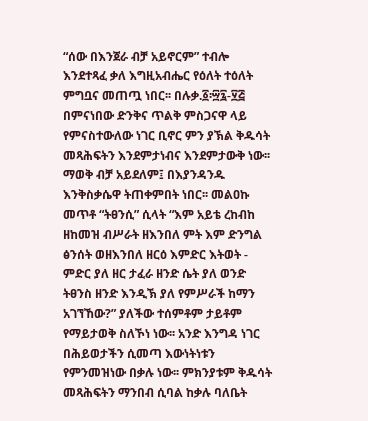“ሰው በእንጀራ ብቻ አይኖርም” ተብሎ እንደተጻፈ ቃለ እግዚአብሔር የዕለት ተዕለት ምግቧና መጠጧ ነበር፡፡ በሉቃ.፩፡፵፯-፶፭ በምናነበው ድንቅና ጥልቅ ምስጋናዋ ላይ የምናስተውለው ነገር ቢኖር ምን ያኽል ቅዱሳት መጻሕፍትን እንደምታነብና እንደምታውቅ ነው፡፡ ማወቅ ብቻ አይደለም፤ በእያንዳንዱ እንቅስቃሴዋ ትጠቀምበት ነበር፡፡ መልዐኩ መጥቶ “ትፀንሲ” ሲላት “እም አይቴ ረከብከ ዘከመዝ ብሥራት ዘእንበለ ምት እም ድንግል ፅንሰት ወዘእንበለ ዘርዕ እምድር እትወት - ምድር ያለ ዘር ታፈራ ዘንድ ሴት ያለ ወንድ ትፀንስ ዘንድ እንዲኽ ያለ የምሥራች ከማን አገኘኸው?” ያለችው ተሰምቶም ታይቶም የማይታወቅ ስለኾነ ነው፡፡ አንድ እንግዳ ነገር በሕይወታችን ሲመጣ እውነትነቱን የምንመዝነው በቃሉ ነው፡፡ ምክንያቱም ቅዱሳት መጻሕፍትን ማንበብ ሲባል ከቃሉ ባለቤት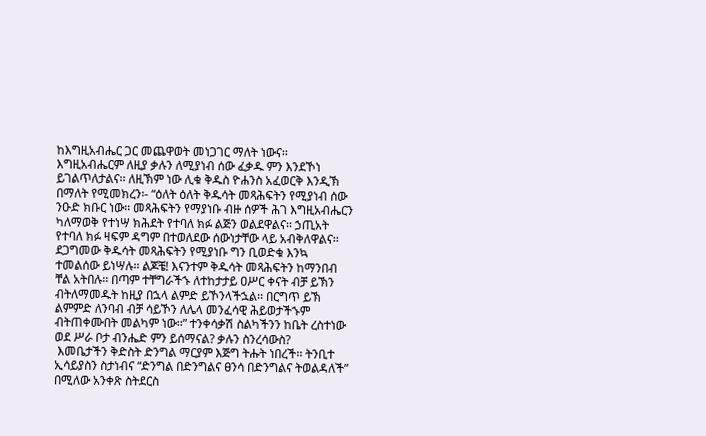ከእግዚአብሔር ጋር መጨዋወት መነጋገር ማለት ነውና፡፡ እግዚአብሔርም ለዚያ ቃሉን ለሚያነብ ሰው ፈቃዱ ምን እንደኾነ ይገልጥለታልና፡፡ ለዚኽም ነው ሊቁ ቅዱስ ዮሐንስ አፈወርቅ እንዲኽ በማለት የሚመክረን፡- “ዕለት ዕለት ቅዱሳት መጻሕፍትን የሚያነብ ሰው ንዑድ ክቡር ነው፡፡ መጻሕፍትን የማያነቡ ብዙ ሰዎች ሕገ እግዚአብሔርን ካለማወቅ የተነሣ ክሕደት የተባለ ክፉ ልጅን ወልደዋልና፡፡ ኃጢአት የተባለ ክፉ ዛፍም ዳግም በተወለደው ሰውነታቸው ላይ አብቅለዋልና፡፡ ደጋግመው ቅዱሳት መጻሕፍትን የሚያነቡ ግን ቢወድቁ እንኳ ተመልሰው ይነሣሉ፡፡ ልጆቼ! እናንተም ቅዱሳት መጻሕፍትን ከማንበብ ቸል አትበሉ፡፡ በጣም ተቸግራችኁ ለተከታታይ ዐሥር ቀናት ብቻ ይኽን ብትለማመዱት ከዚያ በኋላ ልምድ ይኾንላችኋል፡፡ በርግጥ ይኽ ልምምድ ለንባብ ብቻ ሳይኾን ለሌላ መንፈሳዊ ሕይወታችኁም ብትጠቀሙበት መልካም ነው፡፡” ተንቀሳቃሽ ስልካችንን ከቤት ረስተነው ወደ ሥራ ቦታ ብንሔድ ምን ይሰማናል? ቃሉን ስንረሳውስ?
 እመቤታችን ቅድስት ድንግል ማርያም እጅግ ትሑት ነበረች፡፡ ትንቢተ ኢሳይያስን ስታነብና “ድንግል በድንግልና ፀንሳ በድንግልና ትወልዳለች” በሚለው አንቀጽ ስትደርስ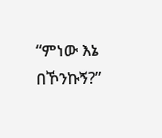“ምነው እኔ በኾንኩኝ?”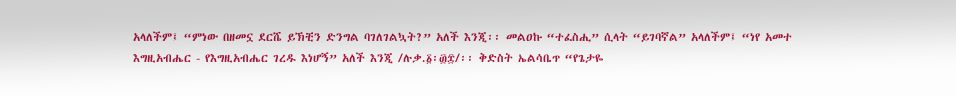አላለችም፤ “ምነው በዘመኗ ደርሼ ይኽቺን ድንግል ባገለገልኳት?” አለች እንጂ፡፡ መልዐኩ “ተፈስሒ” ሲላት “ይገባኛል” አላለችም፤ “ነየ አመተ እግዚአብሔር - የእግዚአብሔር ገረዱ እነሆኝ” አለች እንጂ /ሉቃ.፩፡፴፰/፡፡ ቅድስት ኤልሳቤጥ “የጌታዬ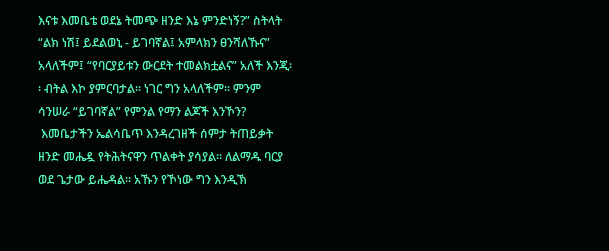እናቱ እመቤቴ ወደኔ ትመጭ ዘንድ እኔ ምንድነኝ?” ስትላት “ልክ ነሽ፤ ይደልወኒ - ይገባኛል፤ አምላክን ፀንሻለኹና” አላለችም፤ “የባርያይቱን ውርደት ተመልክቷልና” አለች እንጂ፡፡ ብትል እኮ ያምርባታል፡፡ ነገር ግን አላለችም፡፡ ምንም ሳንሠራ “ይገባኛል” የምንል የማን ልጆች እንኾን?
 እመቤታችን ኤልሳቤጥ እንዳረገዘች ሰምታ ትጠይቃት ዘንድ መሔዷ የትሕትናዋን ጥልቀት ያሳያል፡፡ ለልማዱ ባርያ ወደ ጌታው ይሔዳል፡፡ አኹን የኾነው ግን እንዲኽ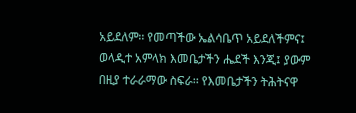አይደለም፡፡ የመጣችው ኤልሳቤጥ አይደለችምና፤ ወላዲተ አምላክ እመቤታችን ሔደች እንጂ፤ ያውም በዚያ ተራራማው ስፍራ፡፡ የእመቤታችን ትሕትናዋ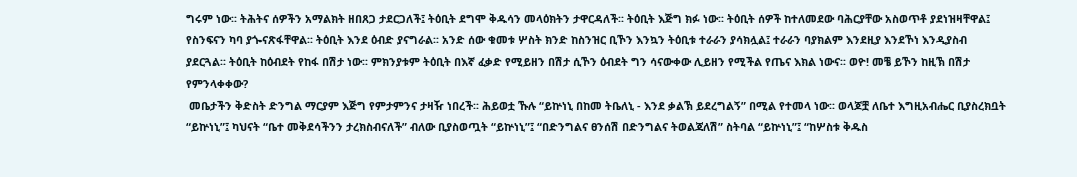ግሩም ነው፡፡ ትሕትና ሰዎችን አማልክት ዘበጸጋ ታደርጋለች፤ ትዕቢት ደግሞ ቅዱሳን መላዕክትን ታዋርዳለች፡፡ ትዕቢት እጅግ ክፉ ነው፡፡ ትዕቢት ሰዎች ከተለመደው ባሕርያቸው አስወጥቶ ያደነዝዛቸዋል፤ የስንፍናን ካባ ያጐናጽፋቸዋል፡፡ ትዕቢት እንደ ዕብድ ያናግራል፡፡ አንድ ሰው ቁመቱ ሦስት ክንድ ከስንዝር ቢኾን እንኳን ትዕቢቱ ተራራን ያሳክሏል፤ ተራራን ባያክልም እንደዚያ እንደኾነ እንዲያስብ ያደርጓል፡፡ ትዕቢት ከዕብደት የከፋ በሽታ ነው፡፡ ምክንያቱም ትዕቢት በእኛ ፈቃድ የሚይዘን በሽታ ሲኾን ዕብደት ግን ሳናውቀው ሊይዘን የሚችል የጤና እክል ነውና፡፡ ወዮ! መቼ ይኾን ከዚኽ በሽታ የምንላቀቀው?
 መቤታችን ቅድስት ድንግል ማርያም እጅግ የምታምንና ታዛዥ ነበረች፡፡ ሕይወቷ ኹሉ “ይኵነኒ በከመ ትቤለኒ - እንደ ቃልኽ ይደረግልኝ” በሚል የተመላ ነው፡፡ ወላጆቿ ለቤተ እግዚአብሔር ቢያስረክቧት “ይኵነኒ”፤ ካህናት “ቤተ መቅደሳችንን ታረክስብናለች” ብለው ቢያስወጧት “ይኵነኒ”፤ “በድንግልና ፀንሰሽ በድንግልና ትወልጃለሽ” ስትባል “ይኵነኒ”፤ “ከሦስቱ ቅዱስ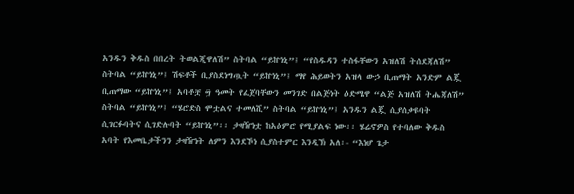አንዱን ቅዱስ በበረት ትወልጂዋለሽ” ስትባል “ይኵነኒ”፤ “የስዱዳን ተስፋቸውን አዝለሽ ትሰደጃለሽ” ስትባል “ይኵነኒ”፤ ሽፍቶች ቢያስደነግጧት “ይኵነኒ”፤ ማየ ሕይወትን አዝላ ውኃ ቢጠማት አንድም ልጇ ቢጠማው “ይኵነኒ”፤ አባቶቿ ፵ ዓመት የፈጀባቸውን መንገድ በልጅነት ዕድሜዋ “ልጅ አዝለሽ ትሔጃለሽ” ስትባል “ይኵነኒ”፤ “ሄሮድስ ሞቷልና ተመለሺ” ስትባል “ይኵነኒ”፤ አንዱን ልጇ ሲያሰቃዩባት ሲገርፉባትና ሲገድሉባት “ይኵነኒ”፡፡ ታዛዥነቷ ከአዕምሮ የሚያልፍ ነው፡፡ ሄሬኖዎስ የተባለው ቅዱስ አባት የእመቤታችንን ታዛዥነት ለምን እንደኾነ ሲያስተምር እንዲኽ አለ፡- “እነሆ ጌታ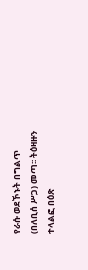የራሱ ወደኾኑት በግልጥ (በለቢሰ ሥጋ) መጣ፡፡ ትዕዛዙን ተላልፎ በዕጽ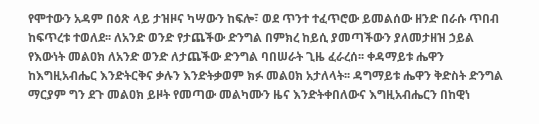የሞተውን አዳም በዕጽ ላይ ታዝዞና ካሣውን ከፍሎ፣ ወደ ጥንተ ተፈጥሮው ይመልሰው ዘንድ በራሱ ጥበብ ከፍጥረቱ ተወለደ፡፡ ለአንድ ወንድ የታጨችው ድንግል በምክረ ከይሲ ያመጣችውን ያለመታዘዝ ኃይል የእውነት መልዐክ ለአንድ ወንድ ለታጨችው ድንግል ባበሠራት ጊዜ ፈራረሰ፡፡ ቀዳማይቱ ሔዋን ከእግዚአብሔር እንድትርቅና ቃሉን እንድትቃወም ክፉ መልዐክ አታለላት፡፡ ዳግማይቱ ሔዋን ቅድስት ድንግል ማርያም ግን ደጉ መልዐክ ይዞት የመጣው መልካሙን ዜና እንድትቀበለውና እግዚአብሔርን በከዊነ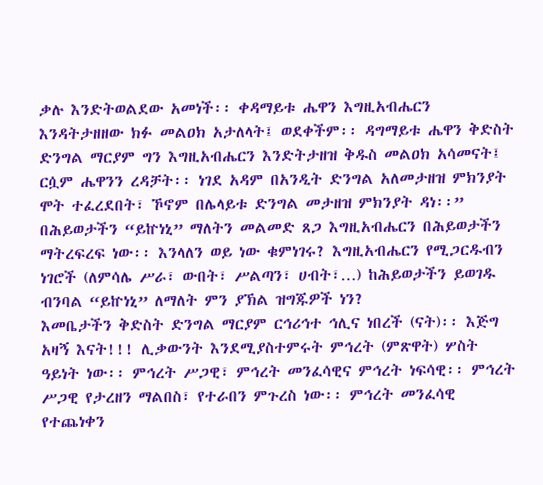ቃሉ እንድትወልደው አመነች፡፡ ቀዳማይቱ ሔዋን እግዚአብሔርን እንዳትታዘዘው ክፉ መልዐክ አታለላት፤ ወደቀችም፡፡ ዳግማይቱ ሔዋን ቅድስት ድንግል ማርያም ግን እግዚአብሔርን እንድትታዘዝ ቅዱስ መልዐክ አሳመናት፤ ርሷም ሔዋንን ረዳቻት፡፡ ነገደ አዳም በአንዲት ድንግል አለመታዘዝ ምክንያት ሞት ተፈረደበት፣ ኾኖም በሌላይቱ ድንግል መታዘዝ ምክንያት ዳነ፡፡” በሕይወታችን “ይኵነኒ” ማለትን መልመድ ጸጋ እግዚአብሔርን በሕይወታችን ማትረፍረፍ ነው፡፡ እንላለን ወይ ነው ቁምነገሩ? እግዚአብሔርን የሚጋርዱብን ነገሮች (ለምሳሌ ሥራ፣ ውበት፣ ሥልጣን፣ ሀብት፣…) ከሕይወታችን ይወገዱ ብንባል “ይኵነኒ” ለማለት ምን ያኽል ዝግጁዎች ነን?
እመቤታችን ቅድስት ድንግል ማርያም ርኅሪኅተ ኅሊና ነበረች (ናት)፡፡ እጅግ አዛኝ እናት!!! ሊቃውንት እንደሚያስተምሩት ምኅረት (ምጽዋት) ሦስት ዓይነት ነው፡፡ ምኅረት ሥጋዊ፣ ምኅረት መንፈሳዊና ምኅረት ነፍሳዊ፡፡ ምኅረት ሥጋዊ የታረዘን ማልበስ፣ የተራበን ምጉረስ ነው፡፡ ምኅረት መንፈሳዊ የተጨነቀን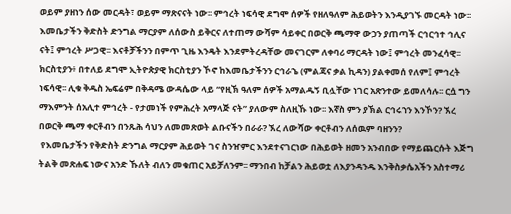ወይም ያዘነን ሰው መርዳት፣ ወይም ማጽናናት ነው፡፡ ምኅረት ነፍሳዊ ደግሞ ሰዎች የዘለዓለም ሕይወትን እንዲያገኙ መርዳት ነው፡፡ እመቤታችን ቅድስት ድንግል ማርያም ለሰውስ ይቅርና ለተጠማ ውሻም ሳይቀር በወርቅ ጫማዋ ውኃን ያጠጣች ርኅርኅተ ኅሊና ናት፤ ምኅረት ሥጋዊ፡፡ እናቶቻችንን በምጥ ጊዜ እንዴት እንደምትረዳቸው መናገርም ለቀባሪ ማርዳት ነው፤ ምኅረት መንፈሳዊ፡፡ ክርስቲያን፥ በተለይ ደግሞ ኢትዮጵያዊ ክርስቲያን ኾኖ ከእመቤታችንን ርኅራኄ (ምልጃና ቃል ኪዳን) ያልቀመሰ የለም፤ ምኅረት ነፍሳዊ፡፡ ሊቁ ቅዱስ ኤፍሬም በቅዳሜ ውዳሴው ላይ “የዚኽ ዓለም ሰዎች አማልዱኝ ቢሏቸው ነገር አጽንተው ይመለሳሉ፡፡ ርሷ ግን ማእምንት ሰአሊተ ምኅረት - የታመነች የምሕረት አማላጅ ናት” ያለውም ስለዚኹ ነው፡፡ እኛስ ምን ያኽል ርኅሩኀን እንኾን? ኧረ በወርቅ ጫማ ቀርቶብን በንጹሕ ሳህን ለመመጽወት ልቡናችን በራራ? ኧረ ለውሻው ቀርቶብን ለሰዉም ባዘንን?
 የእመቤታችን የቅድስት ድንግል ማርያም ሕይወት ገና ስንዠምር እንደተናገርነው በሕይወት ዘመን አንብበው የማይጨርሱት እጅግ ትልቅ መጽሐፍ ነውና አንድ ኹለት ብለን መቁጠር አይቻለንም፡፡ ማንበብ ከቻልን ሕይወቷ ለእያንዳንዱ እንቅስቃሴአችን አስተማሪ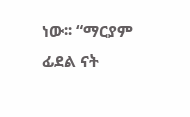ነው፡፡ “ማርያም ፊደል ናት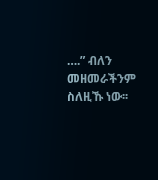….” ብለን መዘመራችንም ስለዚኹ ነው፡፡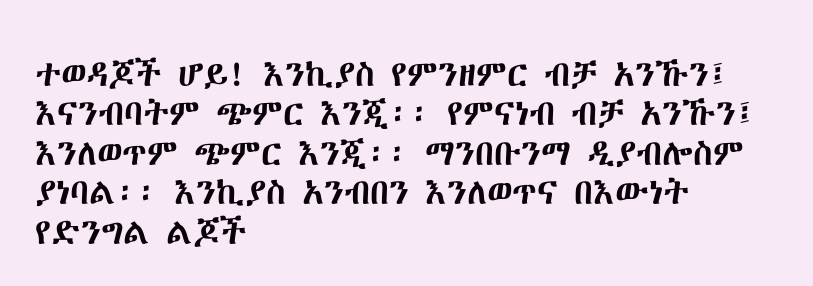ተወዳጆች ሆይ! እንኪያስ የምንዘምር ብቻ አንኹን፤ እናንብባትም ጭምር እንጂ፡፡ የምናነብ ብቻ አንኹን፤ እንለወጥም ጭምር እንጂ፡፡ ማንበቡንማ ዲያብሎስም ያነባል፡፡ እንኪያስ አንብበን እንለወጥና በእውነት የድንግል ልጆች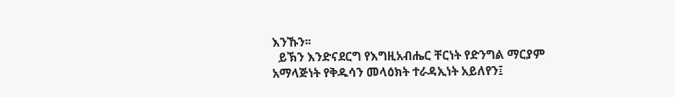እንኹን፡፡
  ይኽን እንድናደርግ የእግዚአብሔር ቸርነት የድንግል ማርያም አማላጅነት የቅዱሳን መላዕክት ተራዳኢነት አይለየን፤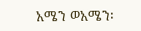አሜን ወአሜን፡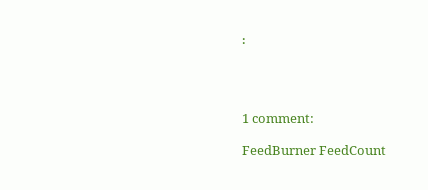፡




1 comment:

FeedBurner FeedCount